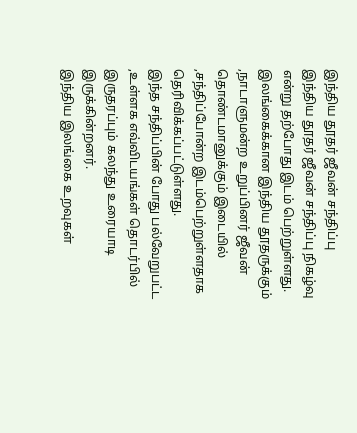இந்திய தூதர் ஜீவன் சந்திப்பு
இந்திய தூதர் ஜீவன் சந்திப்பு நிகழ்வு என்று தற்போது இடம் பெற்றுள்ளது.
இலங்கைக்கான இந்திய தூதருக்கும் ,நாடாளுமன்ற உறுப்பினர் ஜீவன் தொண்டமானுக்கும் இடையில் ,சந்திப்போன்ற இடம்பெற்றுள்ளதாக தெரிவிக்கப்பட்டுள்ளது.
இந்த சந்திப்பின் போது பல்வேறுபட்ட ,உள்ளக எவ்விடயங்கள் தொடர்பில் இருதரப்பும் கலந்து உரையாடி இருக்கின்றனர்.
இந்திய இலங்கை உறவுகள்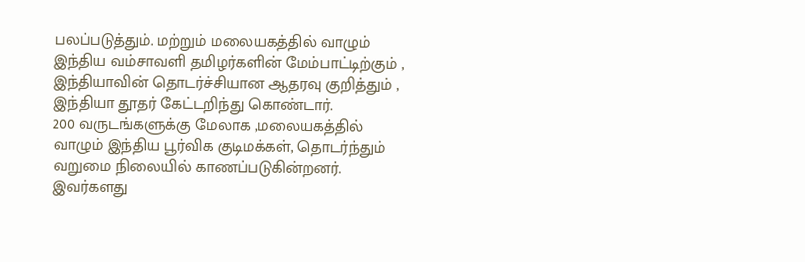பலப்படுத்தும். மற்றும் மலையகத்தில் வாழும் இந்திய வம்சாவளி தமிழர்களின் மேம்பாட்டிற்கும் , இந்தியாவின் தொடர்ச்சியான ஆதரவு குறித்தும் , இந்தியா தூதர் கேட்டறிந்து கொண்டார்.
200 வருடங்களுக்கு மேலாக ,மலையகத்தில் வாழும் இந்திய பூர்விக குடிமக்கள், தொடர்ந்தும் வறுமை நிலையில் காணப்படுகின்றனர்.
இவர்களது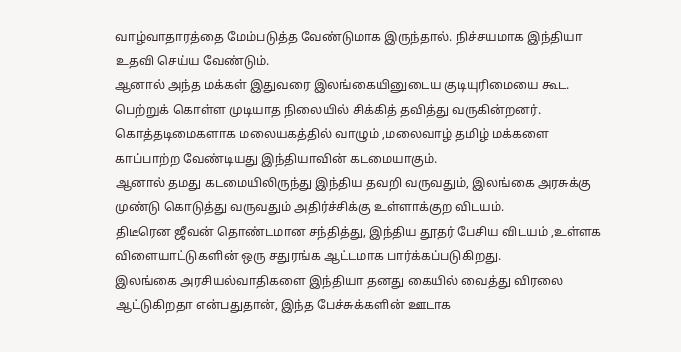வாழ்வாதாரத்தை மேம்படுத்த வேண்டுமாக இருந்தால். நிச்சயமாக இந்தியா உதவி செய்ய வேண்டும்.
ஆனால் அந்த மக்கள் இதுவரை இலங்கையினுடைய குடியுரிமையை கூட. பெற்றுக் கொள்ள முடியாத நிலையில் சிக்கித் தவித்து வருகின்றனர்.
கொத்தடிமைகளாக மலையகத்தில் வாழும் ,மலைவாழ் தமிழ் மக்களை காப்பாற்ற வேண்டியது இந்தியாவின் கடமையாகும்.
ஆனால் தமது கடமையிலிருந்து இந்திய தவறி வருவதும், இலங்கை அரசுக்கு முண்டு கொடுத்து வருவதும் அதிர்ச்சிக்கு உள்ளாக்குற விடயம்.
திடீரென ஜீவன் தொண்டமான சந்தித்து, இந்திய தூதர் பேசிய விடயம் ,உள்ளக விளையாட்டுகளின் ஒரு சதுரங்க ஆட்டமாக பார்க்கப்படுகிறது.
இலங்கை அரசியல்வாதிகளை இந்தியா தனது கையில் வைத்து விரலை ஆட்டுகிறதா என்பதுதான், இந்த பேச்சுக்களின் ஊடாக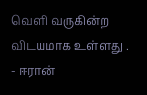வெளி வருகின்ற விடயமாக உள்ளது .
- ஈரான்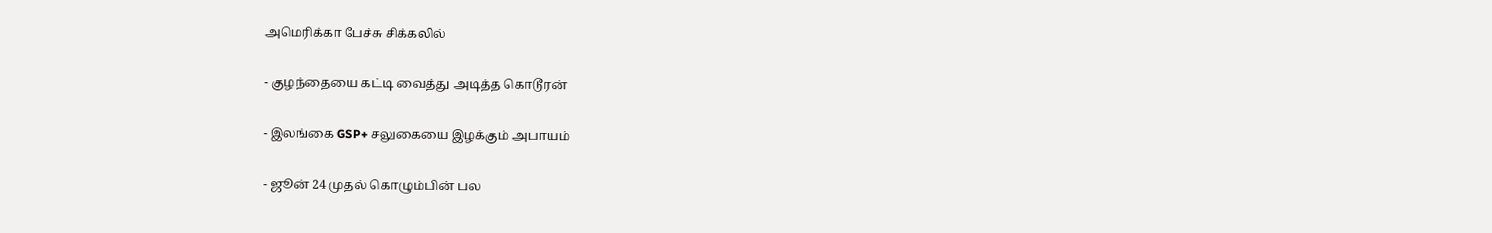அமெரிக்கா பேச்சு சிக்கலில்

- குழந்தையை கட்டி வைத்து அடித்த கொடூரன்

- இலங்கை GSP+ சலுகையை இழக்கும் அபாயம்

- ஜூன் 24 முதல் கொழும்பின் பல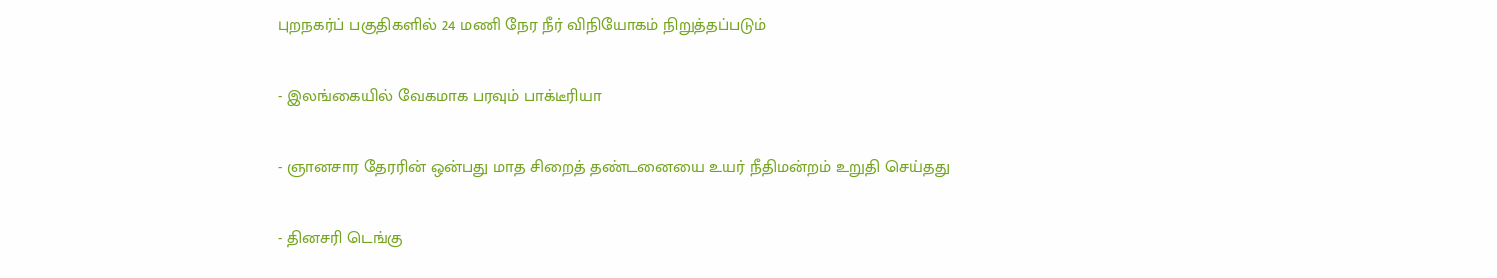புறநகர்ப் பகுதிகளில் 24 மணி நேர நீர் விநியோகம் நிறுத்தப்படும்

- இலங்கையில் வேகமாக பரவும் பாக்டீரியா

- ஞானசார தேரரின் ஒன்பது மாத சிறைத் தண்டனையை உயர் நீதிமன்றம் உறுதி செய்தது

- தினசரி டெங்கு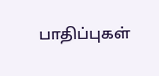பாதிப்புகள்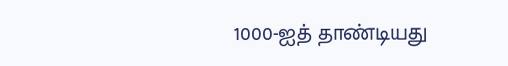1000-ஐத் தாண்டியது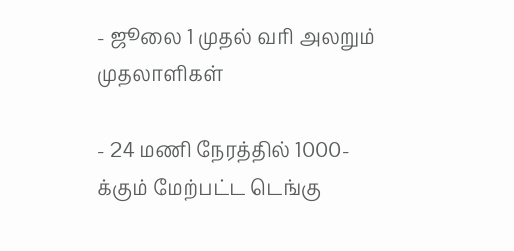- ஜூலை 1 முதல் வரி அலறும் முதலாளிகள்

- 24 மணி நேரத்தில் 1000-க்கும் மேற்பட்ட டெங்கு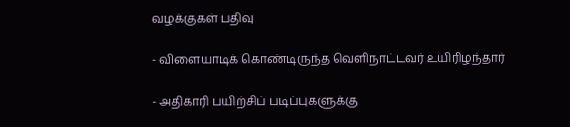வழக்குகள் பதிவு

- விளையாடிக் கொண்டிருந்த வெளிநாட்டவர் உயிரிழந்தார்

- அதிகாரி பயிற்சிப் படிப்புகளுக்கு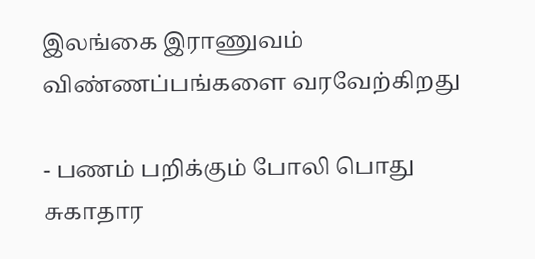இலங்கை இராணுவம் விண்ணப்பங்களை வரவேற்கிறது

- பணம் பறிக்கும் போலி பொது சுகாதார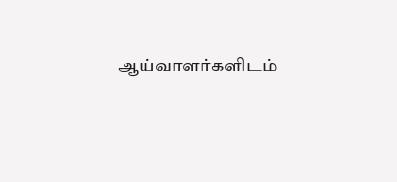ஆய்வாளர்களிடம்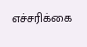எச்சரிக்கை